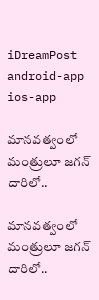iDreamPost
android-app
ios-app

మాన‌వ‌త్వంలో మంత్రులూ జ‌గ‌న్ దారిలో..

మాన‌వ‌త్వంలో మంత్రులూ జ‌గ‌న్ దారిలో..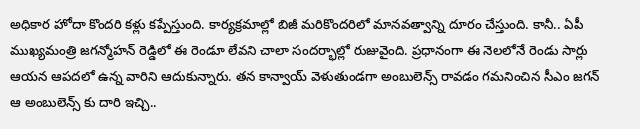అధికార హోదా కొంద‌రి క‌ళ్లు క‌ప్పేస్తుంది. కార్య‌క్ర‌మాల్లో బిజీ మ‌రికొంద‌రిలో మాన‌వ‌త్వాన్ని దూరం చేస్తుంది. కానీ.. ఏపీ ముఖ్య‌మంత్రి జ‌గ‌న్మోహ‌న్ రెడ్డిలో ఈ రెండూ లేవ‌ని చాలా సంద‌ర్భాల్లో రుజువైంది. ప్ర‌ధానంగా ఈ నెల‌లోనే రెండు సార్లు ఆయ‌న ఆప‌ద‌లో ఉన్న వారిని ఆదుకున్నారు. తన కాన్వాయ్ వెళుతుండగా అంబులెన్స్ రావడం గమనించిన సీఎం జగన్ ఆ అంబులెన్స్ కు దారి ఇచ్చి..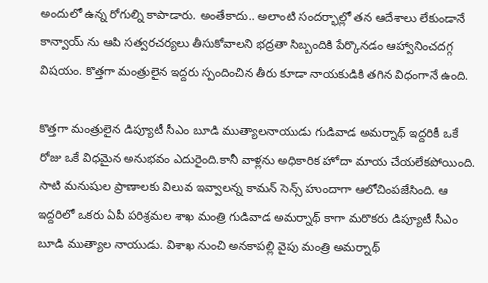అందులో ఉన్న రోగుల్ని కాపాడారు. అంతేకాదు.. అలాంటి సంద‌ర్భాల్లో త‌న ఆదేశాలు లేకుండానే కాన్వాయ్ ను ఆపి స‌త్వ‌రచ‌ర్య‌లు తీసుకోవాల‌ని భ‌ద్ర‌తా సిబ్బందికి పేర్కొన‌డం ఆహ్వానించ‌ద‌గ్గ విష‌యం. కొత్త‌గా మంత్రులైన ఇద్ద‌రు స్పందించిన తీరు కూడా నాయ‌కుడికి త‌గిన విధంగానే ఉంది.

కొత్తగా మంత్రులైన డిప్యూటీ సీఎం బూడి ముత్యాలనాయుడు గుడివాడ అమర్నాథ్ ఇద్దరికీ ఒకే రోజు ఒకే విధమైన అనుభవం ఎదురైంది.కానీ వాళ్లను అధికారిక హోదా మాయ చేయలేకపోయింది. సాటి మనుషుల ప్రాణాలకు విలువ ఇవ్వాలన్న కామన్ సెన్స్ హుందాగా ఆలోచింపజేసింది. ఆ ఇద్దరిలో ఒకరు ఏపీ పరిశ్రమల శాఖ మంత్రి గుడివాడ అమర్నాథ్ కాగా మరొకరు డిప్యూటీ సీఎం బూడి ముత్యాల నాయుడు. విశాఖ నుంచి అనకాపల్లి వైపు మంత్రి అమర్నాథ్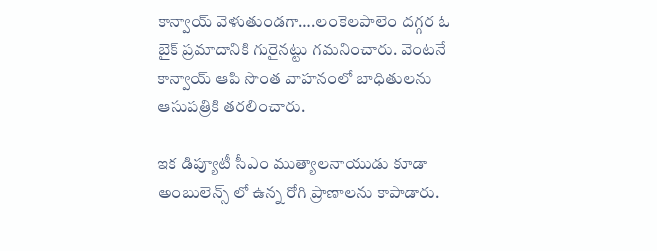కాన్వాయ్ వెళుతుండగా….లంకెలపాలెం దగ్గర ఓ బైక్ ప్రమాదానికి గురైనట్టు గమనించారు. వెంటనే కాన్వాయ్ ఆపి సొంత వాహనంలో బాధితులను ఆసుపత్రికి తరలించారు.

ఇక డిప్యూటీ సీఎం ముత్యాలనాయుడు కూడా అంబులెన్స్ లో ఉన్న రోగి ప్రాణాలను కాపాడారు.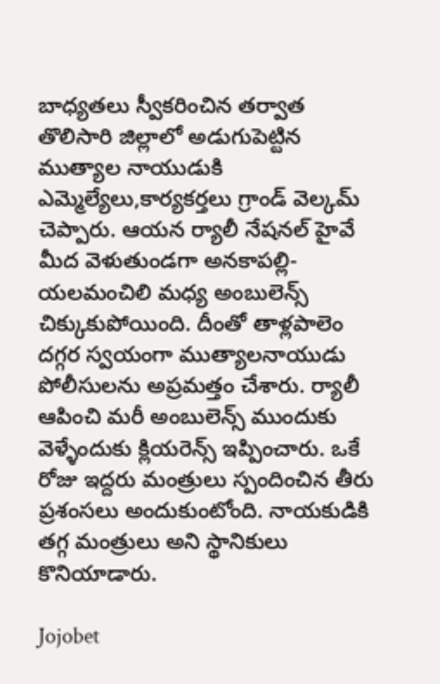బాధ్యతలు స్వీకరించిన తర్వాత తొలిసారి జిల్లాలో అడుగుపెట్టిన ముత్యాల నాయుడుకి ఎమ్మెల్యేలు,కార్యకర్తలు గ్రాండ్ వెల్కమ్ చెప్పారు. ఆయన ర్యాలీ నేషనల్ హైవే మీద వెళుతుండగా అనకాపల్లి-యలమంచిలి మధ్య అంబులెన్స్ చిక్కుకుపోయింది. దీంతో తాళ్లపాలెం దగ్గర స్వయంగా ముత్యాలనాయుడు పోలీసులను అప్రమత్తం చేశారు. ర్యాలీ ఆపించి మరీ అంబులెన్స్ ముందుకు వెళ్ళేందుకు క్లియరెన్స్ ఇప్పించారు. ఒకే రోజు ఇద్దరు మంత్రులు స్పందించిన తీరు ప్రశంసలు అందుకుంటోంది. నాయ‌కుడికి త‌గ్గ మంత్రులు అని స్థానికులు కొనియాడారు.

Jojobet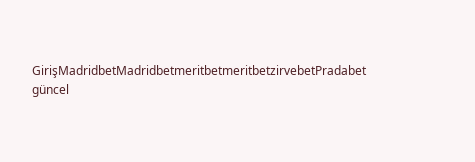GirişMadridbetMadridbetmeritbetmeritbetzirvebetPradabet güncel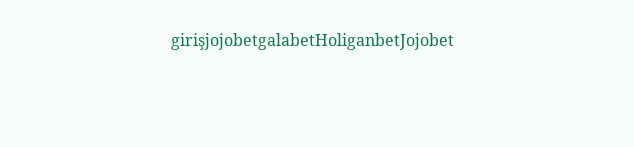girişjojobetgalabetHoliganbetJojobet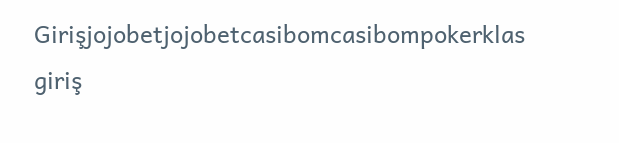Girişjojobetjojobetcasibomcasibompokerklas giriş